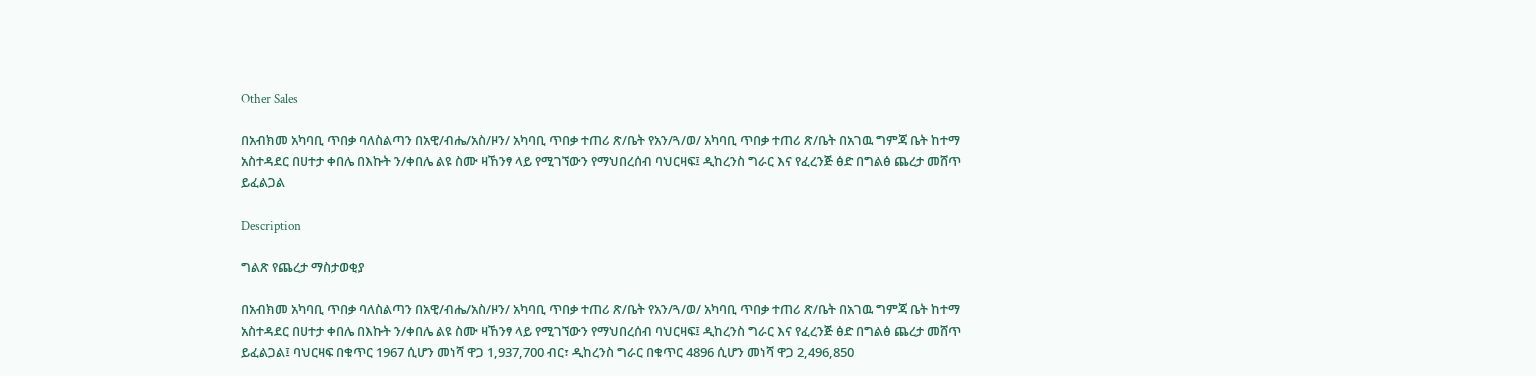Other Sales

በአብክመ አካባቢ ጥበቃ ባለስልጣን በአዊ/ብሔ/አስ/ዞን/ አካባቢ ጥበቃ ተጠሪ ጽ/ቤት የአን/ጓ/ወ/ አካባቢ ጥበቃ ተጠሪ ጽ/ቤት በአገዉ ግምጃ ቤት ከተማ አስተዳደር በሀተታ ቀበሌ በእኩት ን/ቀበሌ ልዩ ስሙ ዛኸንፃ ላይ የሚገኘውን የማህበረሰብ ባህርዛፍ፤ ዲከረንስ ግራር እና የፈረንጅ ፅድ በግልፅ ጨረታ መሸጥ ይፈልጋል

Description

ግልጽ የጨረታ ማስታወቂያ

በአብክመ አካባቢ ጥበቃ ባለስልጣን በአዊ/ብሔ/አስ/ዞን/ አካባቢ ጥበቃ ተጠሪ ጽ/ቤት የአን/ጓ/ወ/ አካባቢ ጥበቃ ተጠሪ ጽ/ቤት በአገዉ ግምጃ ቤት ከተማ አስተዳደር በሀተታ ቀበሌ በእኩት ን/ቀበሌ ልዩ ስሙ ዛኸንፃ ላይ የሚገኘውን የማህበረሰብ ባህርዛፍ፤ ዲከረንስ ግራር እና የፈረንጅ ፅድ በግልፅ ጨረታ መሸጥ ይፈልጋል፤ ባህርዛፍ በቁጥር 1967 ሲሆን መነሻ ዋጋ 1,937,700 ብር፣ ዲከረንስ ግራር በቁጥር 4896 ሲሆን መነሻ ዋጋ 2,496,850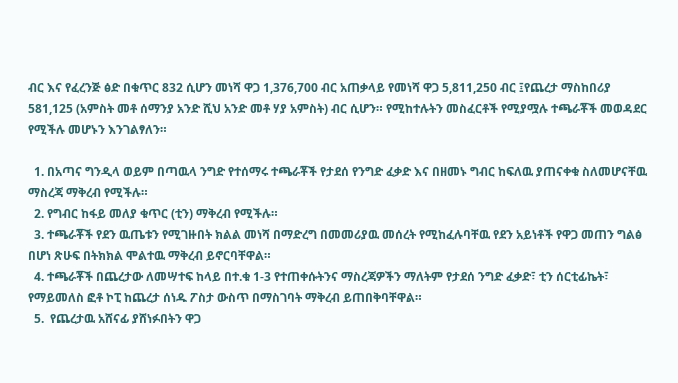ብር እና የፈረንጅ ፅድ በቁጥር 832 ሲሆን መነሻ ዋጋ 1,376,700 ብር አጠቃላይ የመነሻ ዋጋ 5,811,250 ብር ፤የጨረታ ማስከበሪያ 581,125 (አምስት መቶ ሰማንያ አንድ ሺህ አንድ መቶ ሃያ አምስት) ብር ሲሆን። የሚከተሉትን መስፈርቶች የሚያሟሉ ተጫራቾች መወዳደር የሚችሉ መሆኑን እንገልፃለን።

  1. በአጣና ግንዲላ ወይም በጣዉላ ንግድ የተሰማሩ ተጫራቾች የታደሰ የንግድ ፈቃድ እና በዘመኑ ግብር ከፍለዉ ያጠናቀቁ ስለመሆናቸዉ ማስረጃ ማቅረብ የሚችሉ።
  2. የግብር ከፋይ መለያ ቁጥር (ቲን) ማቅረብ የሚችሉ።
  3. ተጫራቾች የደን ዉጤቱን የሚገዙበት ክልል መነሻ በማድረግ በመመሪያዉ መሰረት የሚከፈሉባቸዉ የደን አይነቶች የዋጋ መጠን ግልፅ በሆነ ጽሁፍ በትክክል ሞልተዉ ማቅረብ ይኖርባቸዋል።
  4. ተጫራቾች በጨረታው ለመሣተፍ ከላይ በተ.ቁ 1-3 የተጠቀሱትንና ማስረጃዎችን ማለትም የታደሰ ንግድ ፈቃድ፣ ቲን ሰርቲፊኬት፣ የማይመለስ ፎቶ ኮፒ ከጨረታ ሰነዱ ፖስታ ውስጥ በማስገባት ማቅረብ ይጠበቅባቸዋል።
  5.  የጨረታዉ አሸናፊ ያሸነፉበትን ዋጋ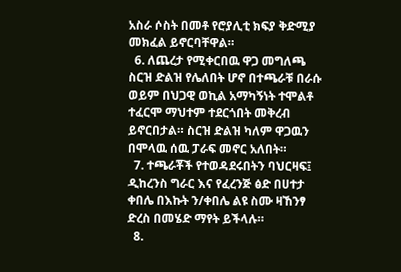አስራ ሶስት በመቶ የሮያሊቲ ክፍያ ቅድሚያ መክፈል ይኖርባቸዋል።
  6. ለጨረታ የሚቀርበዉ ዋጋ መግለጫ ስርዝ ድልዝ የሌለበት ሆኖ በተጫራቹ በራሱ ወይም በህጋዊ ወኪል አማካኝነት ተሞልቶ ተፈርሞ ማህተም ተደርጎበት መቅረብ ይኖርበታል። ስርዝ ድልዝ ካለም ዋጋዉን በሞላዉ ሰዉ ፓራፍ መኖር አለበት።
  7. ተጫራቾች የተወዳደሩበትን ባህርዛፍ፤ ዲከረንስ ግራር እና የፈረንጅ ፅድ በሀተታ ቀበሌ በእኩት ን/ቀበሌ ልዩ ስሙ ዛኸንፃ ድረስ በመሄድ ማየት ይችላሉ።
  8.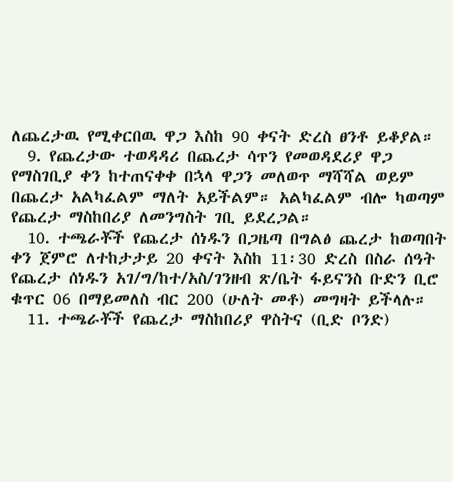ለጨረታዉ የሚቀርበዉ ዋጋ እስከ 90 ቀናት ድረስ ፀንቶ ይቆያል።
  9. የጨረታው ተወዳዳሪ በጨረታ ሳጥን የመወዳደሪያ ዋጋ የማስገቢያ ቀን ከተጠናቀቀ በኋላ ዋጋን መለወጥ ማሻሻል ወይም በጨረታ አልካፈልም ማለት አይችልም። አልካፈልም ብሎ ካወጣም የጨረታ ማስከበሪያ ለመንግስት ገቢ ይደረጋል።
  10. ተጫራቾች የጨረታ ሰነዱን በጋዜጣ በግልፅ ጨረታ ከወጣበት ቀን ጀምሮ ለተከታታይ 20 ቀናት እስከ 11፡30 ድረስ በስራ ሰዓት የጨረታ ሰነዱን አገ/ግ/ከተ/አስ/ገንዘብ ጽ/ቤት ፋይናንስ ቡድን ቢሮ ቁጥር 06 በማይመለስ ብር 200 (ሁለት መቶ) መግዛት ይችላሉ።
  11. ተጫራቾች የጨረታ ማስከበሪያ ዋስትና (ቢድ ቦንድ)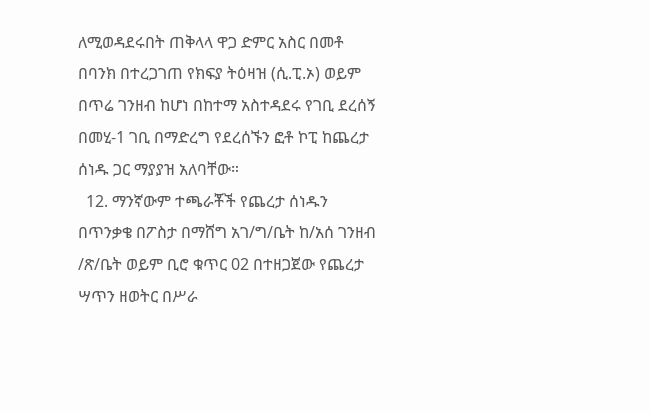ለሚወዳደሩበት ጠቅላላ ዋጋ ድምር አስር በመቶ በባንክ በተረጋገጠ የክፍያ ትዕዛዝ (ሲ.ፒ.ኦ) ወይም በጥሬ ገንዘብ ከሆነ በከተማ አስተዳደሩ የገቢ ደረሰኝ በመሂ-1 ገቢ በማድረግ የደረሰኙን ፎቶ ኮፒ ከጨረታ ሰነዱ ጋር ማያያዝ አለባቸው።
  12. ማንኛውም ተጫራቾች የጨረታ ሰነዱን በጥንቃቄ በፖስታ በማሸግ አገ/ግ/ቤት ከ/አሰ ገንዘብ /ጽ/ቤት ወይም ቢሮ ቁጥር 02 በተዘጋጀው የጨረታ ሣጥን ዘወትር በሥራ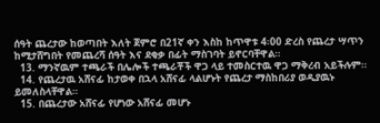ሰዓት ጨረታው ከወጣበት እለት ጀምሮ በ21ኛ ቀን እስከ ከጥዋቱ 4፡00 ድረስ የጨረታ ሣጥን ከሚታሸግበት የመጨረሻ ሰዓት እና ደቂቃ በፊት ማስገባት ይኖርባቸዋል።
  13. ማንኛዉም ተጫራች በሌሎች ተጫራቾች ዋጋ ላይ ተመስርተዉ ዋጋ ማቅረብ አይችሉም፡፡
  14. የጨረታዉ አሸናፊ ከታወቀ በኋላ አሸናፊ ላልሆኑት የጨረታ ማስከበሪያ ወዲያዉኑ ይመለስላቸዋል።
  15. በጨረታው አሸናፊ የሆነው አሸናፊ መሆኑ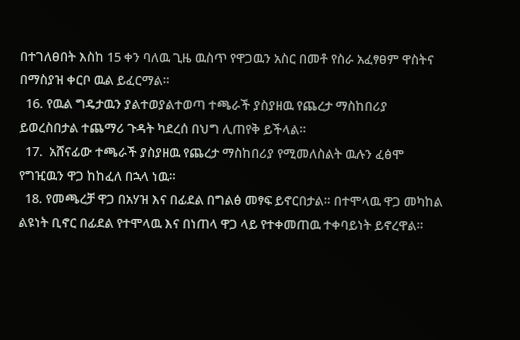በተገለፀበት እስከ 15 ቀን ባለዉ ጊዜ ዉስጥ የዋጋዉን አስር በመቶ የስራ አፈፃፀም ዋስትና በማስያዝ ቀርቦ ዉል ይፈርማል።
  16. የዉል ግዴታዉን ያልተወያልተወጣ ተጫራች ያስያዘዉ የጨረታ ማስከበሪያ ይወረስበታል ተጨማሪ ጉዳት ካደረሰ በህግ ሊጠየቅ ይችላል።
  17.  አሸናፊው ተጫራች ያስያዘዉ የጨረታ ማስከበሪያ የሚመለስልት ዉሉን ፈፅሞ የግዢዉን ዋጋ ከከፈለ በኋላ ነዉ።
  18. የመጫረቻ ዋጋ በአሃዝ እና በፊደል በግልፅ መፃፍ ይኖርበታል። በተሞላዉ ዋጋ መካከል ልዩነት ቢኖር በፊደል የተሞላዉ እና በነጠላ ዋጋ ላይ የተቀመጠዉ ተቀባይነት ይኖረዋል።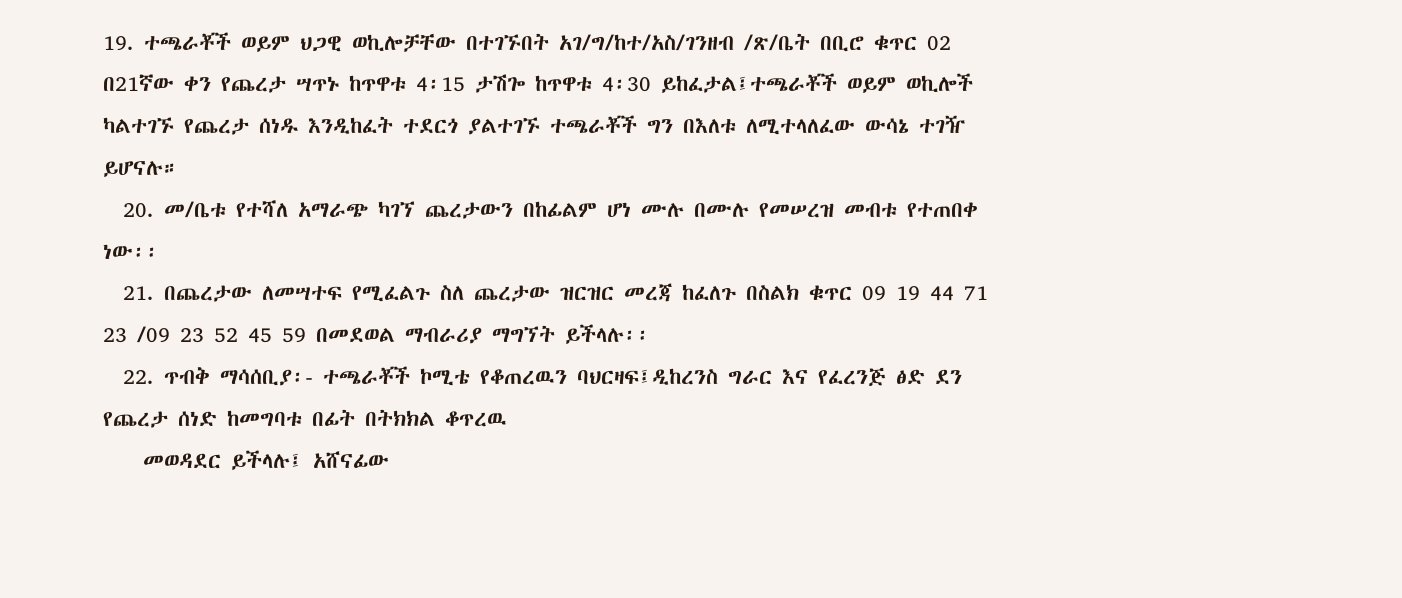19. ተጫራቾች ወይም ህጋዊ ወኪሎቻቸው በተገኙበት አገ/ግ/ከተ/አስ/ገንዘብ /ጽ/ቤት በቢሮ ቁጥር 02 በ21ኛው ቀን የጨረታ ሣጥኑ ከጥዋቱ 4፡15 ታሽጐ ከጥዋቱ 4፡30 ይከፈታል፤ተጫራቾች ወይም ወኪሎች ካልተገኙ የጨረታ ሰነዱ እንዲከፈት ተደርጎ ያልተገኙ ተጫራቾች ግን በእለቱ ለሚተላለፈው ውሳኔ ተገዥ ይሆናሉ።
  20. መ/ቤቱ የተሻለ አማራጭ ካገኘ ጨረታውን በከፊልም ሆነ ሙሉ በሙሉ የመሠረዝ መብቱ የተጠበቀ ነው፡፡
  21. በጨረታው ለመሣተፍ የሚፈልጉ ስለ ጨረታው ዝርዝር መረጃ ከፈለጉ በስልክ ቁጥር 09 19 44 71 23 /09 23 52 45 59 በመደወል ማብራሪያ ማግኘት ይችላሉ፡፡
  22. ጥብቅ ማሳሰቢያ፡- ተጫራቾች ኮሚቴ የቆጠረዉን ባህርዛፍ፤ዲከረንስ ግራር እና የፈረንጅ ፅድ ደን የጨረታ ሰነድ ከመግባቱ በፊት በትክክል ቆጥረዉ
    መወዳደር ይችላሉ፤ አሸናፊው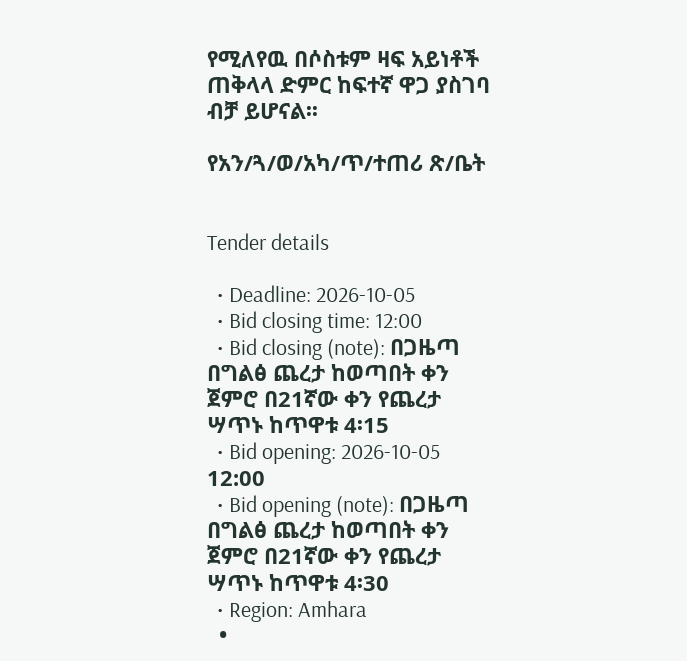የሚለየዉ በሶስቱም ዛፍ አይነቶች ጠቅላላ ድምር ከፍተኛ ዋጋ ያስገባ ብቻ ይሆናል፡፡

የአን/ጓ/ወ/አካ/ጥ/ተጠሪ ጽ/ቤት


Tender details

  • Deadline: 2026-10-05
  • Bid closing time: 12:00
  • Bid closing (note): በጋዜጣ በግልፅ ጨረታ ከወጣበት ቀን ጀምሮ በ21ኛው ቀን የጨረታ ሣጥኑ ከጥዋቱ 4፡15
  • Bid opening: 2026-10-05 12:00
  • Bid opening (note): በጋዜጣ በግልፅ ጨረታ ከወጣበት ቀን ጀምሮ በ21ኛው ቀን የጨረታ ሣጥኑ ከጥዋቱ 4፡30
  • Region: Amhara
  •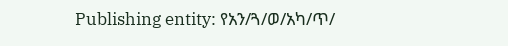Publishing entity: የአን/ጓ/ወ/አካ/ጥ/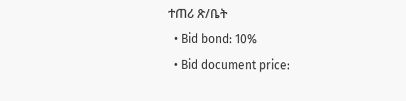ተጠሪ ጽ/ቤት
  • Bid bond: 10%
  • Bid document price: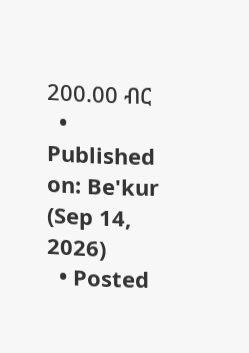200.00 ብር
  • Published on: Be'kur (Sep 14, 2026)
  • Posted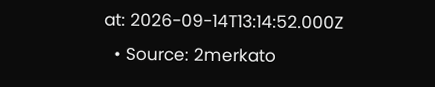at: 2026-09-14T13:14:52.000Z
  • Source: 2merkato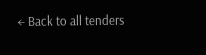← Back to all tenders